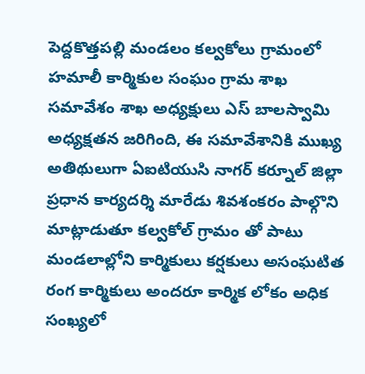పెద్దకొత్తపల్లి మండలం కల్వకోలు గ్రామంలో హమాలీ కార్మికుల సంఘం గ్రామ శాఖ సమావేశం శాఖ అధ్యక్షులు ఎస్ బాలస్వామి అధ్యక్షతన జరిగింది, ఈ సమావేశానికి ముఖ్య అతిథులుగా ఏఐటియుసి నాగర్ కర్నూల్ జిల్లా ప్రధాన కార్యదర్శి మారేడు శివశంకరం పాల్గొని మాట్లాడుతూ కల్వకోల్ గ్రామం తో పాటు మండలాల్లోని కార్మికులు కర్షకులు అసంఘటిత రంగ కార్మికులు అందరూ కార్మిక లోకం అధిక సంఖ్యలో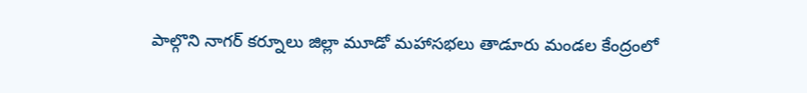పాల్గొని నాగర్ కర్నూలు జిల్లా మూడో మహాసభలు తాడూరు మండల కేంద్రంలో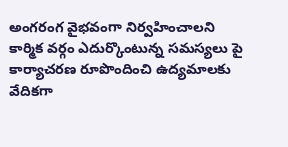అంగరంగ వైభవంగా నిర్వహించాలని కార్మిక వర్గం ఎదుర్కొంటున్న సమస్యలు పై కార్యాచరణ రూపొందించి ఉద్యమాలకు వేదికగా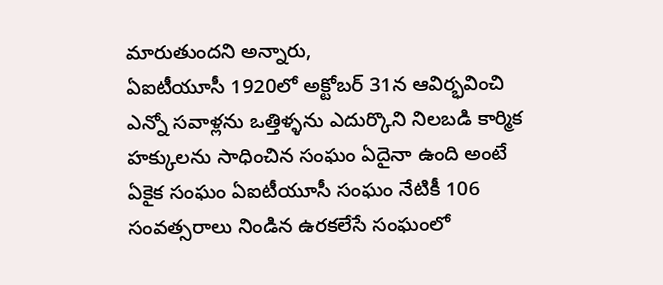మారుతుందని అన్నారు,
ఏఐటీయూసీ 1920లో అక్టోబర్ 31న ఆవిర్భవించి ఎన్నో సవాళ్లను ఒత్తిళ్ళను ఎదుర్కొని నిలబడి కార్మిక హక్కులను సాధించిన సంఘం ఏదైనా ఉంది అంటే ఏకైక సంఘం ఏఐటీయూసీ సంఘం నేటికీ 106 సంవత్సరాలు నిండిన ఉరకలేసే సంఘంలో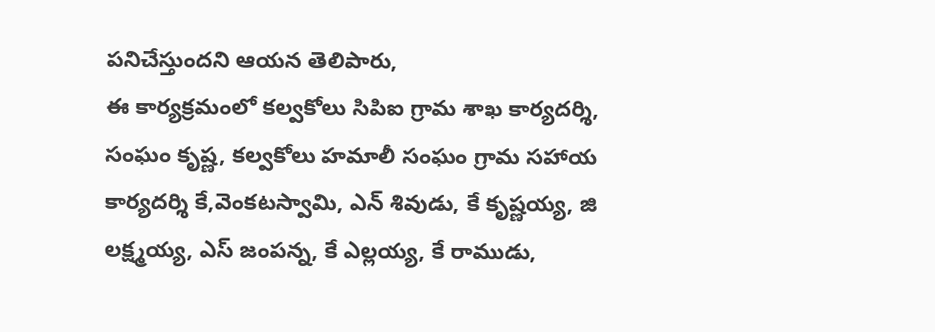పనిచేస్తుందని ఆయన తెలిపారు,
ఈ కార్యక్రమంలో కల్వకోలు సిపిఐ గ్రామ శాఖ కార్యదర్శి, సంఘం కృష్ణ, కల్వకోలు హమాలీ సంఘం గ్రామ సహాయ కార్యదర్శి కే,వెంకటస్వామి, ఎన్ శివుడు, కే కృష్ణయ్య, జి లక్ష్మయ్య, ఎస్ జంపన్న, కే ఎల్లయ్య, కే రాముడు,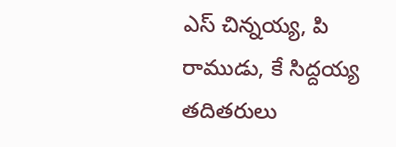ఎస్ చిన్నయ్య, పి రాముడు, కే సిద్దయ్య తదితరులు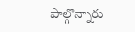పాల్గొన్నారు